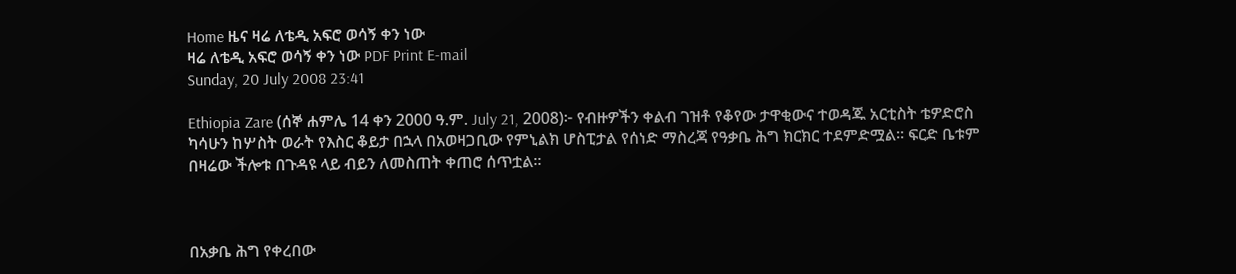Home ዜና ዛሬ ለቴዲ አፍሮ ወሳኝ ቀን ነው
ዛሬ ለቴዲ አፍሮ ወሳኝ ቀን ነው PDF Print E-mail
Sunday, 20 July 2008 23:41

Ethiopia Zare (ሰኞ ሐምሌ 14 ቀን 2000 ዓ.ም. July 21, 2008)፦ የብዙዎችን ቀልብ ገዝቶ የቆየው ታዋቂውና ተወዳጁ አርቲስት ቴዎድሮስ ካሳሁን ከሦስት ወራት የእስር ቆይታ በኋላ በአወዛጋቢው የምኒልክ ሆስፒታል የሰነድ ማስረጃ የዓቃቤ ሕግ ክርክር ተደምድሟል። ፍርድ ቤቱም በዛሬው ችሎቱ በጉዳዩ ላይ ብይን ለመስጠት ቀጠሮ ሰጥቷል።



በአቃቤ ሕግ የቀረበው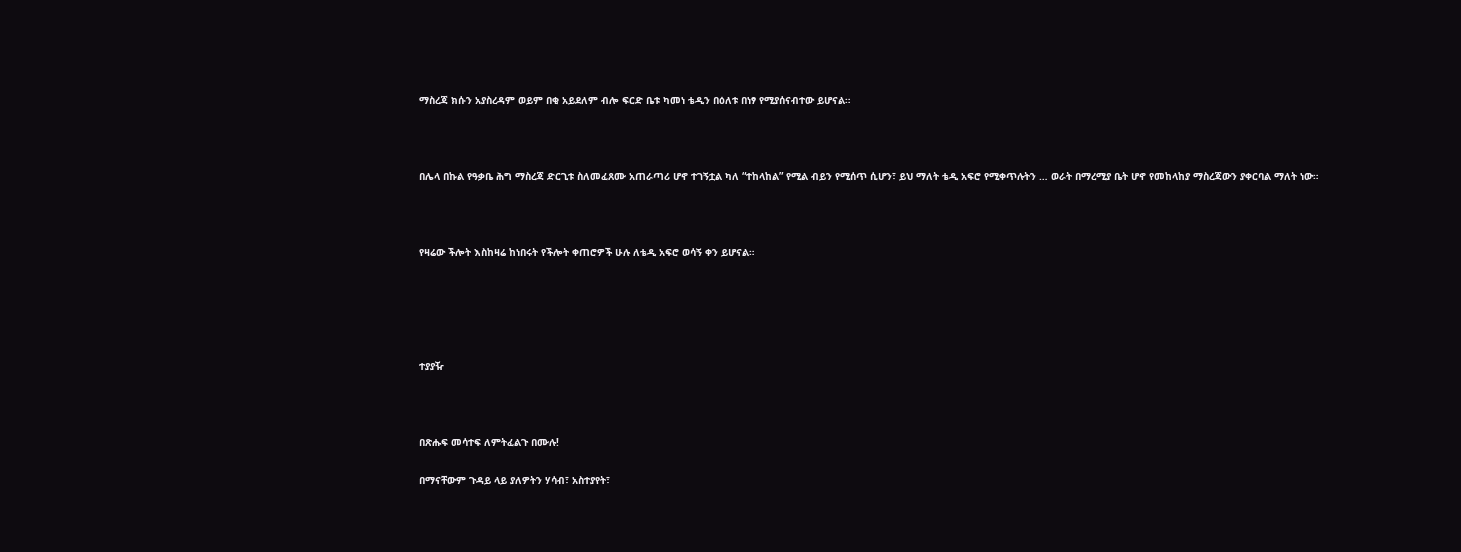ማስረጃ ክሱን አያስረዳም ወይም በቂ አይደለም ብሎ ፍርድ ቤቱ ካመነ ቴዲን በዕለቱ በነፃ የሚያሰናብተው ይሆናል።



በሌላ በኩል የዓቃቤ ሕግ ማስረጃ ድርጊቱ ስለመፈጸሙ አጠራጣሪ ሆኖ ተገኝቷል ካለ “ተከላከል” የሚል ብይን የሚሰጥ ሲሆን፣ ይህ ማለት ቴዲ አፍሮ የሚቀጥሉትን … ወራት በማረሚያ ቤት ሆኖ የመከላከያ ማስረጃውን ያቀርባል ማለት ነው።



የዛሬው ችሎት እስከዛሬ ከነበሩት የችሎት ቀጠሮዎች ሁሉ ለቴዲ አፍሮ ወሳኝ ቀን ይሆናል።





ተያያዥ



በጽሑፍ መሳተፍ ለምትፈልጉ በሙሉ!

በማናቸውም ጉዳይ ላይ ያለዎትን ሃሳብ፣ አስተያየት፣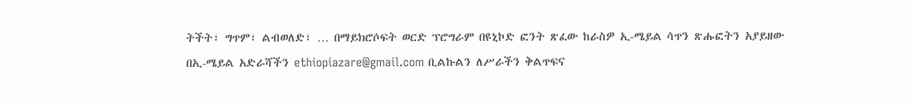ትችት፣ ግጥም፣ ልብወለድ፣ … በማይክሮሶፍት ወርድ ፕሮግራም በዩኒኮድ ፎንት ጽፈው ከራስዎ ኢ-ሜይል ሳጥን ጽሑፎትን አያይዘው በኢ-ሜይል አድራሻችን ethiopiazare@gmail.com ቢልኩልን ለሥራችን ቅልጥፍና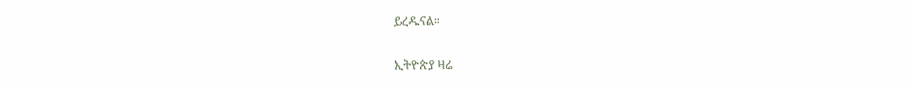ይረዱናል።

ኢትዮጵያ ዛሬ